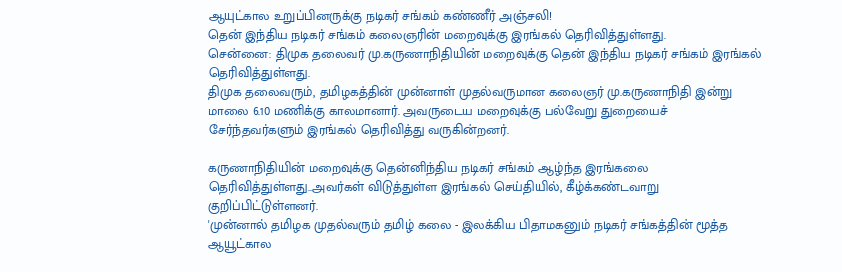ஆயுட்கால உறுப்பினருக்கு நடிகர் சங்கம் கண்ணீர் அஞ்சலி!
தென் இந்திய நடிகர் சங்கம் கலைஞரின் மறைவுக்கு இரங்கல் தெரிவித்துள்ளது.
சென்னை: திமுக தலைவர் மு.கருணாநிதியின் மறைவுக்கு தென் இந்திய நடிகர் சங்கம் இரங்கல் தெரிவித்துள்ளது.
திமுக தலைவரும், தமிழகத்தின் முன்னாள் முதல்வருமான கலைஞர் மு.கருணாநிதி இன்று மாலை 6.10 மணிக்கு காலமானார். அவருடைய மறைவுக்கு பல்வேறு துறையைச் சேர்ந்தவர்களும் இரங்கல் தெரிவித்து வருகின்றனர்.

கருணாநிதியின் மறைவுக்கு தென்னிந்திய நடிகர் சங்கம் ஆழ்ந்த இரங்கலை தெரிவித்துள்ளது..அவர்கள் விடுத்துள்ள இரங்கல் செய்தியில், கீழ்க்கண்டவாறு குறிப்பிட்டுள்ளனர்.
'முன்னால் தமிழக முதல்வரும் தமிழ் கலை - இலக்கிய பிதாமகனும் நடிகர் சங்கத்தின் மூத்த ஆயூட்கால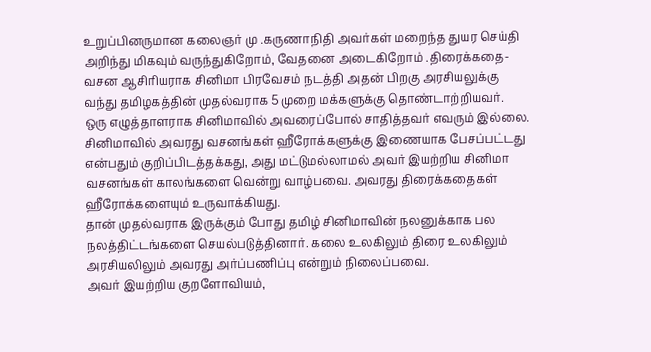உறுப்பினருமான கலைஞர் மு .கருணாநிதி அவர்கள் மறைந்த துயர செய்தி அறிந்து மிகவும் வருந்துகிறோம், வேதனை அடைகிறோம் .திரைக்கதை-வசன ஆசிரியராக சினிமா பிரவேசம் நடத்தி அதன் பிறகு அரசியலுக்கு வந்து தமிழகத்தின் முதல்வராக 5 முறை மக்களுக்கு தொண்டாற்றியவர்.
ஒரு எழுத்தாளராக சினிமாவில் அவரைப்போல் சாதித்தவர் எவரும் இல்லை. சினிமாவில் அவரது வசனங்கள் ஹீரோக்களுக்கு இணையாக பேசப்பட்டது என்பதும் குறிப்பிடத்தக்கது, அது மட்டுமல்லாமல் அவர் இயற்றிய சினிமா வசனங்கள் காலங்களை வென்று வாழ்பவை. அவரது திரைக்கதைகள் ஹீரோக்களையும் உருவாக்கியது.
தான் முதல்வராக இருக்கும் போது தமிழ் சினிமாவின் நலனுக்காக பல நலத்திட்டங்களை செயல்படுத்தினார். கலை உலகிலும் திரை உலகிலும் அரசியலிலும் அவரது அர்ப்பணிப்பு என்றும் நிலைப்பவை.
அவர் இயற்றிய குறளோவியம்,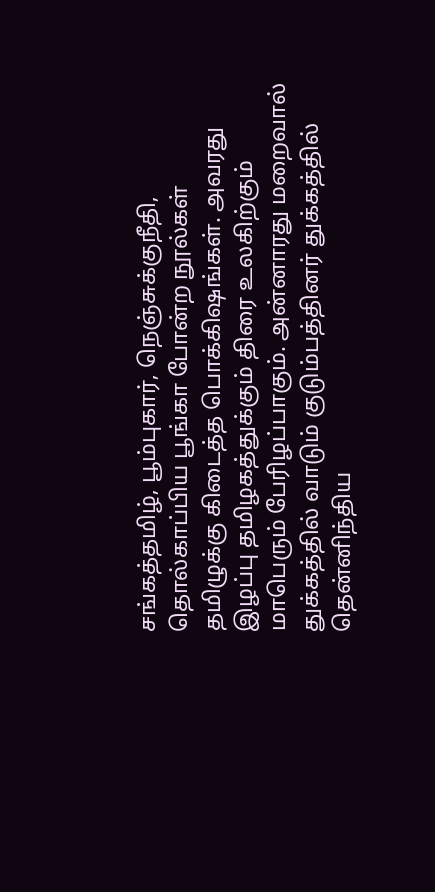சங்கத்தமிழ், பூம்புகார், நெஞ்சுக்குநீதி, தொல்காப்பிய பூங்கா போன்ற நூல்கள் தமிழுக்கு கிடைத்த பொக்கிஷங்கள். அவரது இழப்பு தமிழகத்துக்கும் திரை உலகிற்கும் மாபெரும் பேரிழப்பாகும். அன்னாரது மறைவால் துக்கத்தில் வாடும் குடும்பத்தினர் துக்கத்தில் தென்னிந்திய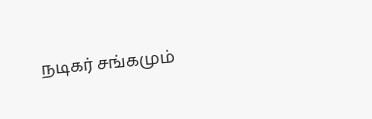நடிகர் சங்கமும்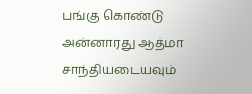பங்கு கொண்டு அன்னாரது ஆத்மா சாந்தியடையவும்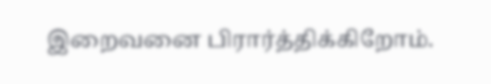இறைவனை பிரார்த்திக்கிறோம்.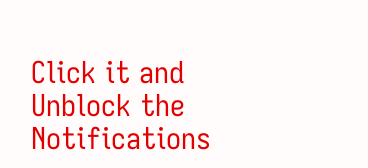Click it and Unblock the Notifications